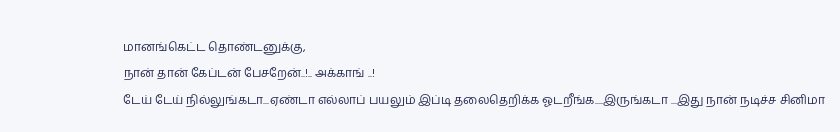மானங்கெட்ட தொண்டனுக்கு,
நான் தான் கேப்டன் பேசறேன்..!.. அக்காங் ..!
டேய் டேய் நில்லுங்கடா...ஏண்டா எல்லாப் பயலும் இப்டி தலைதெறிக்க ஓடறீங்க....இருங்கடா ...இது நான் நடிச்ச சினிமா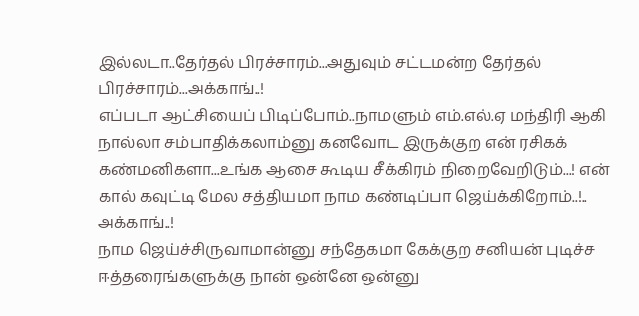இல்லடா..தேர்தல் பிரச்சாரம்...அதுவும் சட்டமன்ற தேர்தல் பிரச்சாரம்...அக்காங்..!
எப்படா ஆட்சியைப் பிடிப்போம்..நாமளும் எம்.எல்.ஏ மந்திரி ஆகி நால்லா சம்பாதிக்கலாம்னு கனவோட இருக்குற என் ரசிகக் கண்மனிகளா...உங்க ஆசை கூடிய சீக்கிரம் நிறைவேறிடும்...! என் கால் கவுட்டி மேல சத்தியமா நாம கண்டிப்பா ஜெய்க்கிறோம்..!.. அக்காங்..!
நாம ஜெய்ச்சிருவாமான்னு சந்தேகமா கேக்குற சனியன் புடிச்ச ஈத்தரைங்களுக்கு நான் ஒன்னே ஒன்னு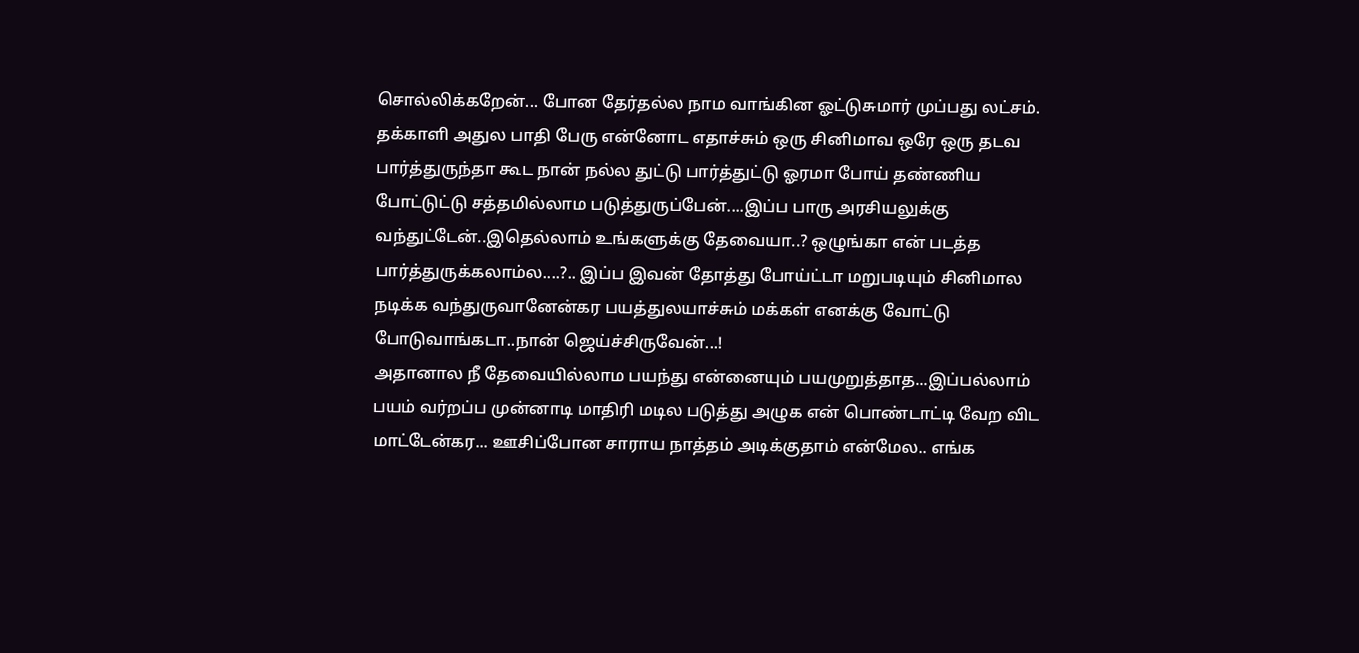சொல்லிக்கறேன்... போன தேர்தல்ல நாம வாங்கின ஓட்டுசுமார் முப்பது லட்சம். தக்காளி அதுல பாதி பேரு என்னோட எதாச்சும் ஒரு சினிமாவ ஒரே ஒரு தடவ பார்த்துருந்தா கூட நான் நல்ல துட்டு பார்த்துட்டு ஓரமா போய் தண்ணிய போட்டுட்டு சத்தமில்லாம படுத்துருப்பேன்....இப்ப பாரு அரசியலுக்கு வந்துட்டேன்..இதெல்லாம் உங்களுக்கு தேவையா..? ஒழுங்கா என் படத்த பார்த்துருக்கலாம்ல....?.. இப்ப இவன் தோத்து போய்ட்டா மறுபடியும் சினிமால நடிக்க வந்துருவானேன்கர பயத்துலயாச்சும் மக்கள் எனக்கு வோட்டு போடுவாங்கடா..நான் ஜெய்ச்சிருவேன்...!
அதானால நீ தேவையில்லாம பயந்து என்னையும் பயமுறுத்தாத...இப்பல்லாம் பயம் வர்றப்ப முன்னாடி மாதிரி மடில படுத்து அழுக என் பொண்டாட்டி வேற விட மாட்டேன்கர... ஊசிப்போன சாராய நாத்தம் அடிக்குதாம் என்மேல.. எங்க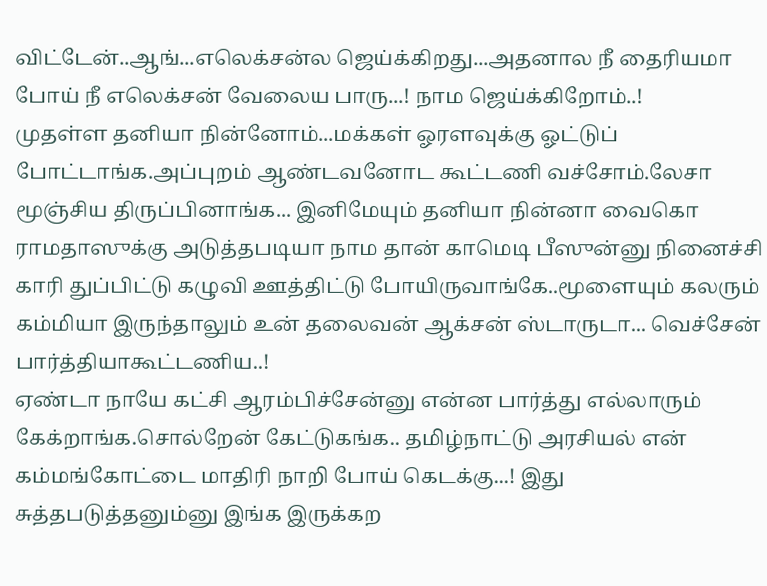விட்டேன்..ஆங்...எலெக்சன்ல ஜெய்க்கிறது...அதனால நீ தைரியமா போய் நீ எலெக்சன் வேலைய பாரு...! நாம ஜெய்க்கிறோம்..!
முதள்ள தனியா நின்னோம்...மக்கள் ஓரளவுக்கு ஓட்டுப் போட்டாங்க.அப்புறம் ஆண்டவனோட கூட்டணி வச்சோம்.லேசா மூஞ்சிய திருப்பினாங்க... இனிமேயும் தனியா நின்னா வைகொ ராமதாஸுக்கு அடுத்தபடியா நாம தான் காமெடி பீஸுன்னு நினைச்சி காரி துப்பிட்டு கழுவி ஊத்திட்டு போயிருவாங்கே..மூளையும் கலரும் கம்மியா இருந்தாலும் உன் தலைவன் ஆக்சன் ஸ்டாருடா... வெச்சேன் பார்த்தியாகூட்டணிய..!
ஏண்டா நாயே கட்சி ஆரம்பிச்சேன்னு என்ன பார்த்து எல்லாரும் கேக்றாங்க.சொல்றேன் கேட்டுகங்க.. தமிழ்நாட்டு அரசியல் என் கம்மங்கோட்டை மாதிரி நாறி போய் கெடக்கு...! இது சுத்தபடுத்தனும்னு இங்க இருக்கற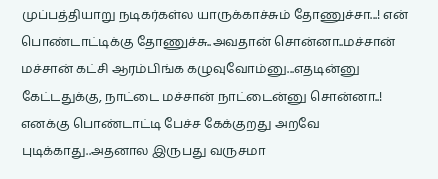முப்பத்தியாறு நடிகர்கள்ல யாருக்காச்சும் தோணுச்சா...! என் பொண்டாட்டிக்கு தோணுச்சு..அவதான் சொன்னா..மச்சான் மச்சான் கட்சி ஆரம்பிங்க கழுவுவோம்னு...எதடின்னு கேட்டதுக்கு, நாட்டை மச்சான் நாட்டைன்னு சொன்னா..! எனக்கு பொண்டாட்டி பேச்ச கேக்குறது அறவே புடிக்காது..அதனால இருபது வருசமா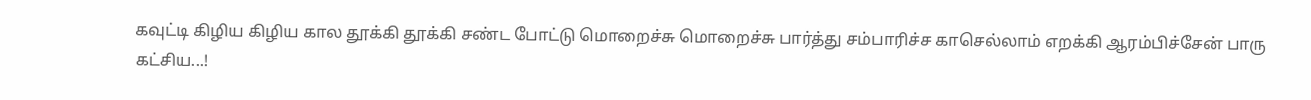கவுட்டி கிழிய கிழிய கால தூக்கி தூக்கி சண்ட போட்டு மொறைச்சு மொறைச்சு பார்த்து சம்பாரிச்ச காசெல்லாம் எறக்கி ஆரம்பிச்சேன் பாரு கட்சிய...!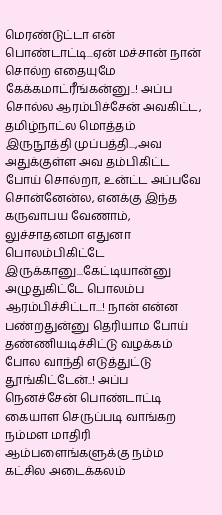மெரண்டுட்டா என் பொண்டாட்டி...ஏன் மச்சான் நான் சொல்ற எதையுமே கேக்கமாட்ரீங்கன்னு..! அப்ப சொல்ல ஆரம்பிச்சேன் அவகிட்ட, தமிழ்நாட்ல மொத்தம் இருநூத்தி முப்பத்தி...,அவ அதுக்குள்ள அவ தம்பிகிட்ட போய் சொல்றா, உன்ட்ட அப்பவே சொன்னேன்ல, எனக்கு இந்த கருவாபய வேணாம், லுச்சாதனமா எதுனா பொலம்பிகிட்டே இருக்கானு...கேட்டியான்னு அழுதுகிட்டே பொலம்ப ஆரம்பிச்சிட்டா...! நான் என்ன பண்றதுன்னு தெரியாம போய் தண்ணியடிச்சிட்டு வழக்கம் போல வாந்தி எடுத்துட்டு தூங்கிட்டேன்..! அப்ப நெனச்சேன் பொண்டாட்டி கையாள செருப்படி வாங்கற நம்மள மாதிரி ஆம்பளைங்களுக்கு நம்ம கட்சில அடைக்கலம்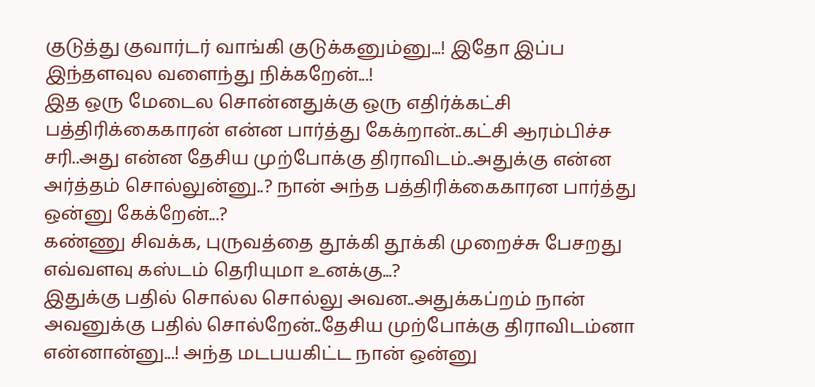குடுத்து குவார்டர் வாங்கி குடுக்கனும்னு...! இதோ இப்ப இந்தளவுல வளைந்து நிக்கறேன்...!
இத ஒரு மேடைல சொன்னதுக்கு ஒரு எதிர்க்கட்சி பத்திரிக்கைகாரன் என்ன பார்த்து கேக்றான்..கட்சி ஆரம்பிச்ச சரி..அது என்ன தேசிய முற்போக்கு திராவிடம்..அதுக்கு என்ன அர்த்தம் சொல்லுன்னு..? நான் அந்த பத்திரிக்கைகாரன பார்த்து ஒன்னு கேக்றேன்...?
கண்ணு சிவக்க, புருவத்தை தூக்கி தூக்கி முறைச்சு பேசறது எவ்வளவு கஸ்டம் தெரியுமா உனக்கு...?
இதுக்கு பதில் சொல்ல சொல்லு அவன..அதுக்கப்றம் நான் அவனுக்கு பதில் சொல்றேன்..தேசிய முற்போக்கு திராவிடம்னா என்னான்னு...! அந்த மடபயகிட்ட நான் ஒன்னு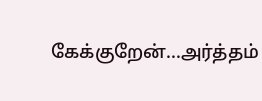கேக்குறேன்...அர்த்தம்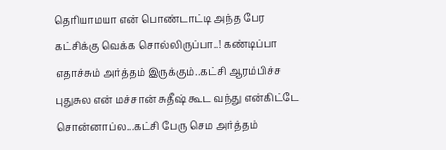தெரியாமயா என் பொண்டாட்டி அந்த பேர கட்சிக்கு வெக்க சொல்லிருப்பா..! கண்டிப்பா எதாச்சும் அர்த்தம் இருக்கும்..கட்சி ஆரம்பிச்ச புதுசுல என் மச்சான் சுதீஷ் கூட வந்து என்கிட்டே சொன்னாப்ல...கட்சி பேரு செம அர்த்தம்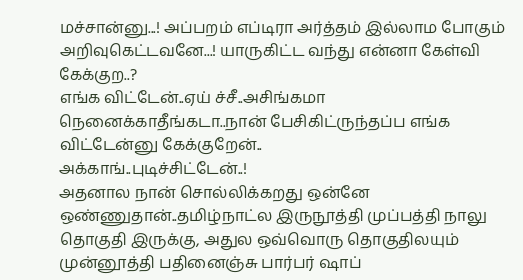மச்சான்னு...! அப்பறம் எப்டிரா அர்த்தம் இல்லாம போகும் அறிவுகெட்டவனே...! யாருகிட்ட வந்து என்னா கேள்வி கேக்குற..?
எங்க விட்டேன்..ஏய் ச்சீ..அசிங்கமா நெனைக்காதீங்கடா..நான் பேசிகிட்ருந்தப்ப எங்க விட்டேன்னு கேக்குறேன்..
அக்காங்..புடிச்சிட்டேன்..!
அதனால நான் சொல்லிக்கறது ஒன்னே ஒண்ணுதான்..தமிழ்நாட்ல இருநூத்தி முப்பத்தி நாலு தொகுதி இருக்கு, அதுல ஒவ்வொரு தொகுதிலயும் முன்னூத்தி பதினைஞ்சு பார்பர் ஷாப்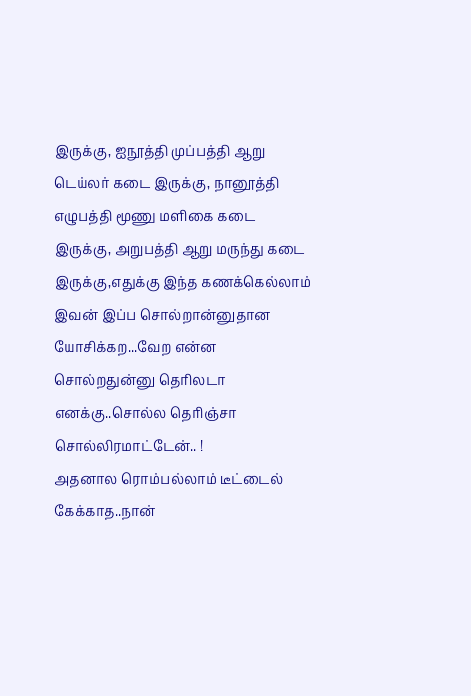இருக்கு, ஐநூத்தி முப்பத்தி ஆறு டெய்லர் கடை இருக்கு, நானூத்தி எழுபத்தி மூணு மளிகை கடை இருக்கு, அறுபத்தி ஆறு மருந்து கடை இருக்கு,எதுக்கு இந்த கணக்கெல்லாம் இவன் இப்ப சொல்றான்னுதான யோசிக்கற...வேற என்ன சொல்றதுன்னு தெரிலடா எனக்கு..சொல்ல தெரிஞ்சா சொல்லிரமாட்டேன்.. !
அதனால ரொம்பல்லாம் டீட்டைல் கேக்காத..நான்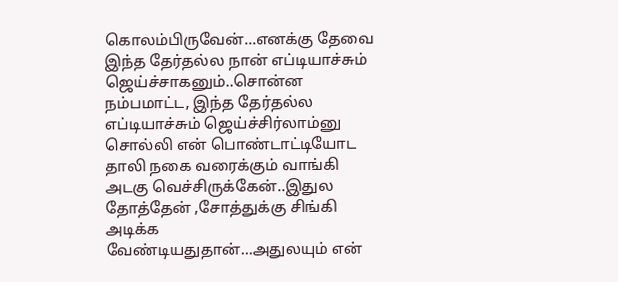கொலம்பிருவேன்...எனக்கு தேவை இந்த தேர்தல்ல நான் எப்டியாச்சும் ஜெய்ச்சாகனும்..சொன்ன நம்பமாட்ட, இந்த தேர்தல்ல எப்டியாச்சும் ஜெய்ச்சிர்லாம்னு சொல்லி என் பொண்டாட்டியோட தாலி நகை வரைக்கும் வாங்கி அடகு வெச்சிருக்கேன்..இதுல தோத்தேன் ,சோத்துக்கு சிங்கி அடிக்க வேண்டியதுதான்...அதுலயும் என்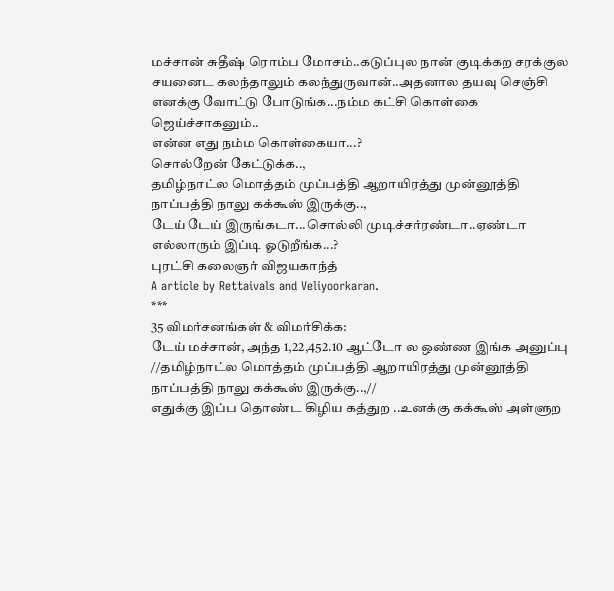மச்சான் சுதீஷ் ரொம்ப மோசம்..கடுப்புல நான் குடிக்கற சரக்குல சயனைட கலந்தாலும் கலந்துருவான்..அதனால தயவு செஞ்சி எனக்கு வோட்டு போடுங்க...நம்ம கட்சி கொள்கை ஜெய்ச்சாகனும்..
என்ன எது நம்ம கொள்கையா...?
சொல்றேன் கேட்டுக்க..,
தமிழ்நாட்ல மொத்தம் முப்பத்தி ஆறாயிரத்து முன்னூத்தி நாப்பத்தி நாலு கக்கூஸ் இருக்கு..,
டேய் டேய் இருங்கடா...சொல்லி முடிச்சர்ரண்டா..ஏண்டா எல்லாரும் இப்டி ஓடுறீங்க...?
புரட்சி கலைஞர் விஜயகாந்த்
A article by Rettaivals and Veliyoorkaran.
***
35 விமர்சனங்கள் & விமர்சிக்க:
டேய் மச்சான், அந்த 1,22,452.10 ஆட்டோ ல ஒண்ண இங்க அனுப்பு
//தமிழ்நாட்ல மொத்தம் முப்பத்தி ஆறாயிரத்து முன்னூத்தி நாப்பத்தி நாலு கக்கூஸ் இருக்கு..,//
எதுக்கு இப்ப தொண்ட கிழிய கத்துற ..உனக்கு கக்கூஸ் அள்ளுற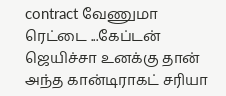contract வேணுமா ரெட்டை ...கேப்டன் ஜெயிச்சா உனக்கு தான் அந்த கான்டிராகட் சரியா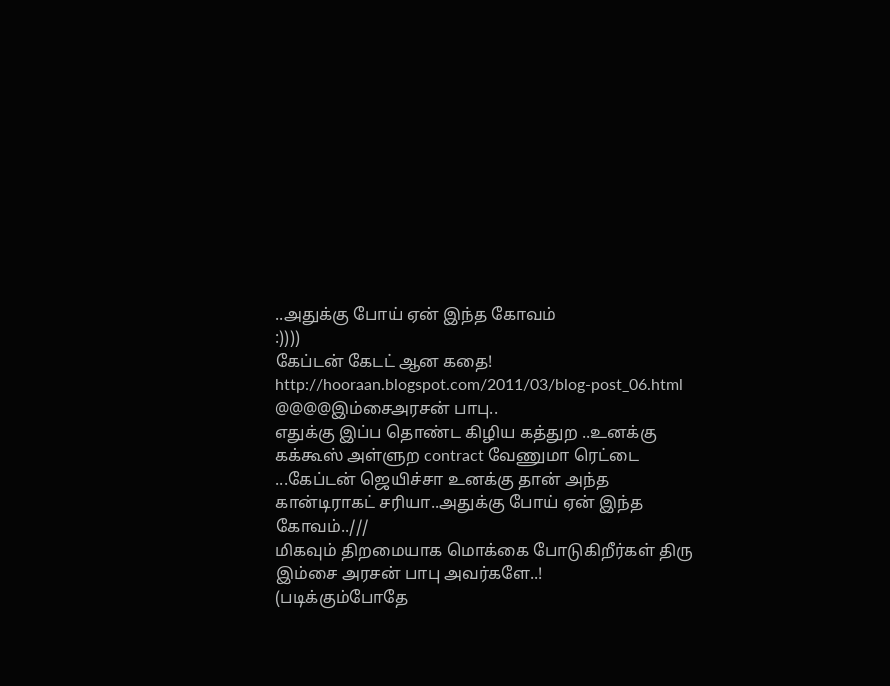..அதுக்கு போய் ஏன் இந்த கோவம்
:))))
கேப்டன் கேடட் ஆன கதை!
http://hooraan.blogspot.com/2011/03/blog-post_06.html
@@@@இம்சைஅரசன் பாபு..
எதுக்கு இப்ப தொண்ட கிழிய கத்துற ..உனக்கு கக்கூஸ் அள்ளுற contract வேணுமா ரெட்டை ...கேப்டன் ஜெயிச்சா உனக்கு தான் அந்த கான்டிராகட் சரியா..அதுக்கு போய் ஏன் இந்த கோவம்..///
மிகவும் திறமையாக மொக்கை போடுகிறீர்கள் திரு இம்சை அரசன் பாபு அவர்களே..!
(படிக்கும்போதே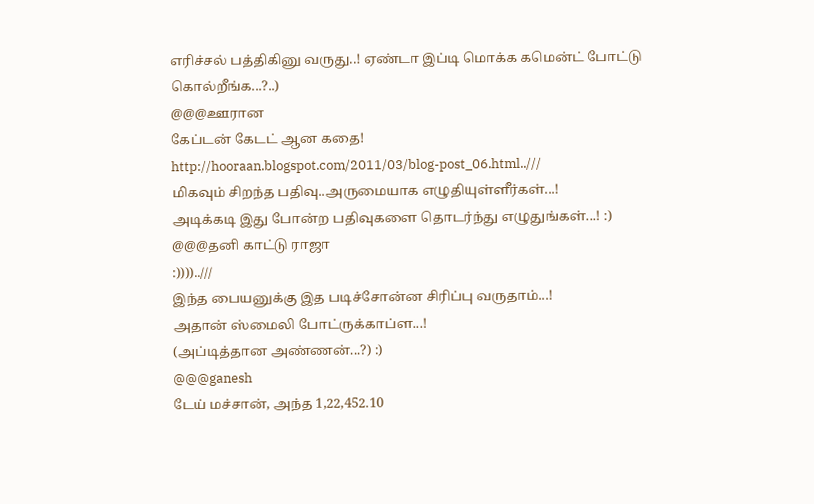எரிச்சல் பத்திகினு வருது..! ஏண்டா இப்டி மொக்க கமென்ட் போட்டு கொல்றீங்க...?..)
@@@ஊரான
கேப்டன் கேடட் ஆன கதை!
http://hooraan.blogspot.com/2011/03/blog-post_06.html..///
மிகவும் சிறந்த பதிவு..அருமையாக எழுதியுள்ளீர்கள்...!
அடிக்கடி இது போன்ற பதிவுகளை தொடர்ந்து எழுதுங்கள்...! :)
@@@தனி காட்டு ராஜா
:))))..///
இந்த பையனுக்கு இத படிச்சோன்ன சிரிப்பு வருதாம்...!
அதான் ஸ்மைலி போட்ருக்காப்ள...!
(அப்டித்தான அண்ணன்...?) :)
@@@ganesh
டேய் மச்சான், அந்த 1,22,452.10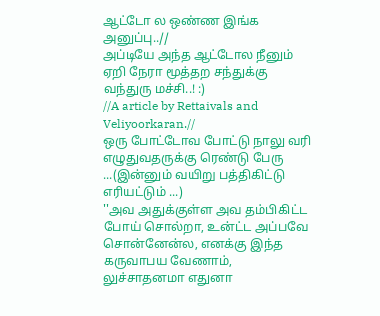ஆட்டோ ல ஒண்ண இங்க அனுப்பு..//
அப்டியே அந்த ஆட்டோல நீனும் ஏறி நேரா மூத்தற சந்துக்கு வந்துரு மச்சி..! :)
//A article by Rettaivals and Veliyoorkaran.//
ஒரு போட்டோவ போட்டு நாலு வரி எழுதுவதருக்கு ரெண்டு பேரு ...(இன்னும் வயிறு பத்திகிட்டு எரியட்டும் ...)
''அவ அதுக்குள்ள அவ தம்பிகிட்ட போய் சொல்றா, உன்ட்ட அப்பவே சொன்னேன்ல, எனக்கு இந்த கருவாபய வேணாம், லுச்சாதனமா எதுனா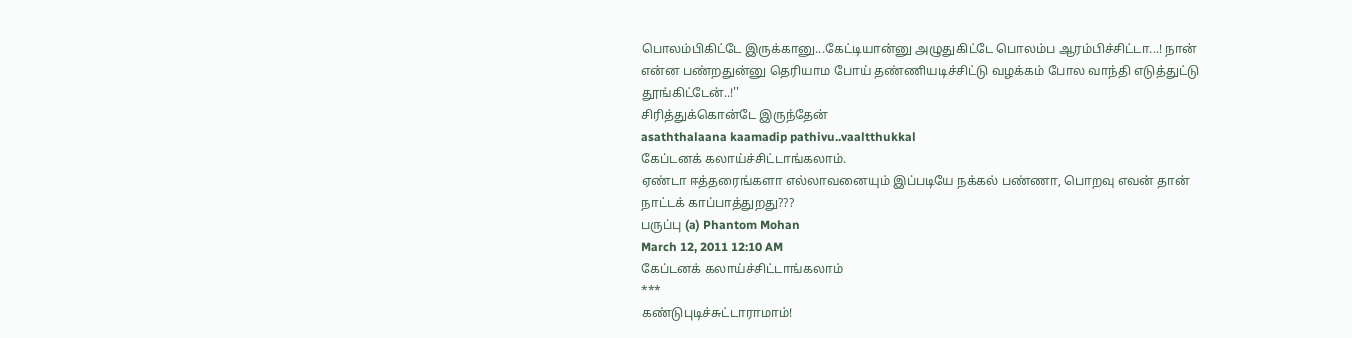பொலம்பிகிட்டே இருக்கானு...கேட்டியான்னு அழுதுகிட்டே பொலம்ப ஆரம்பிச்சிட்டா...! நான் என்ன பண்றதுன்னு தெரியாம போய் தண்ணியடிச்சிட்டு வழக்கம் போல வாந்தி எடுத்துட்டு தூங்கிட்டேன்..!''
சிரித்துக்கொன்டே இருந்தேன்
asaththalaana kaamadip pathivu..vaaltthukkal
கேப்டனக் கலாய்ச்சிட்டாங்கலாம்.
ஏண்டா ஈத்தரைங்களா எல்லாவனையும் இப்படியே நக்கல் பண்ணா, பொறவு எவன் தான் நாட்டக் காப்பாத்துறது???
பருப்பு (a) Phantom Mohan
March 12, 2011 12:10 AM
கேப்டனக் கலாய்ச்சிட்டாங்கலாம்
***
கண்டுபுடிச்சுட்டாராமாம்!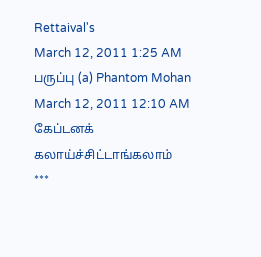Rettaival's
March 12, 2011 1:25 AM
பருப்பு (a) Phantom Mohan
March 12, 2011 12:10 AM
கேப்டனக் கலாய்ச்சிட்டாங்கலாம்
***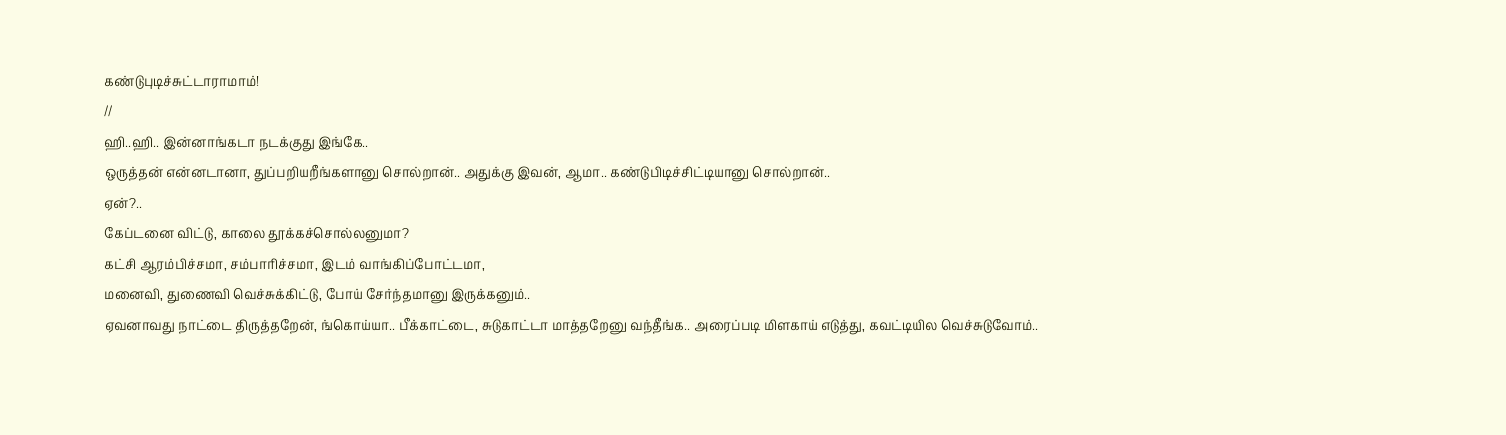கண்டுபுடிச்சுட்டாராமாம்!
//
ஹி..ஹி.. இன்னாங்கடா நடக்குது இங்கே..
ஒருத்தன் என்னடானா, துப்பறியறீங்களானு சொல்றான்.. அதுக்கு இவன், ஆமா.. கண்டுபிடிச்சிட்டியானு சொல்றான்..
ஏன்?..
கேப்டனை விட்டு, காலை தூக்கச்சொல்லனுமா?
கட்சி ஆரம்பிச்சமா, சம்பாரிச்சமா, இடம் வாங்கிப்போட்டமா,
மனைவி, துணைவி வெச்சுக்கிட்டு, போய் சேர்ந்தமானு இருக்கனும்..
ஏவனாவது நாட்டை திருத்தறேன், ங்கொய்யா.. பீக்காட்டை, சுடுகாட்டா மாத்தறேனு வந்தீங்க.. அரைப்படி மிளகாய் எடுத்து, கவட்டியில வெச்சுடுவோம்..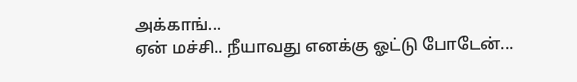அக்காங்...
ஏன் மச்சி.. நீயாவது எனக்கு ஓட்டு போடேன்...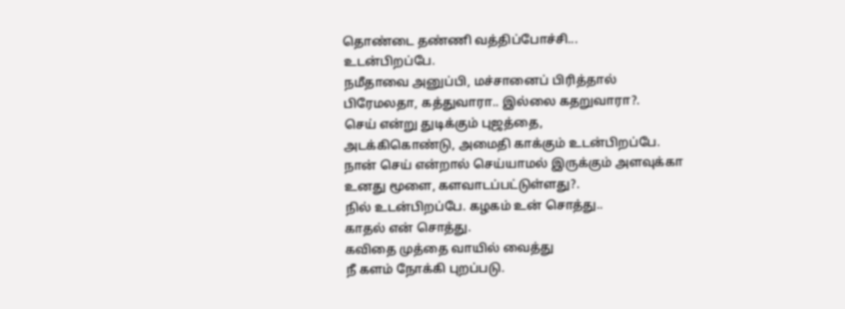தொண்டை தண்ணி வத்திப்போச்சி...
உடன்பிறப்பே.
நமீதாவை அனுப்பி, மச்சானைப் பிரித்தால்
பிரேமலதா, கத்துவாரா.. இல்லை கதறுவாரா?.
செய் என்று துடிக்கும் புஜத்தை,
அடக்கிகொண்டு, அமைதி காக்கும் உடன்பிறப்பே.
நான் செய் என்றால் செய்யாமல் இருக்கும் அளவுக்கா
உனது மூளை, களவாடப்பட்டுள்ளது?.
நில் உடன்பிறப்பே. கழகம் உன் சொத்து..
காதல் என் சொத்து.
கவிதை முத்தை வாயில் வைத்து
நீ களம் நோக்கி புறப்படு.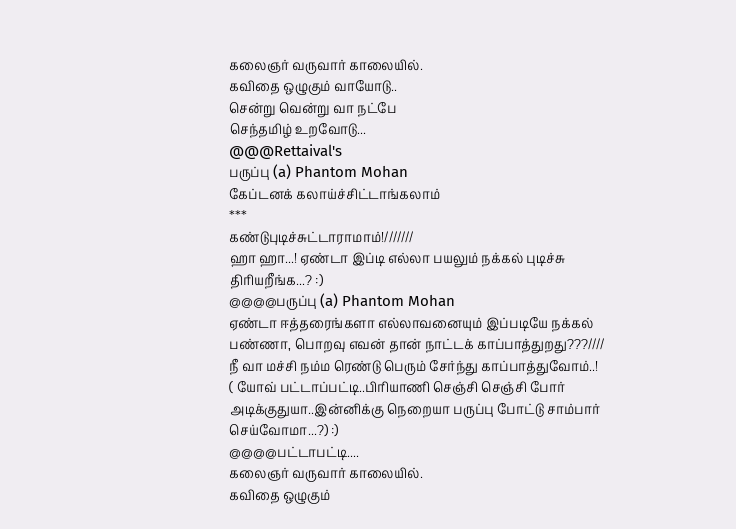கலைஞர் வருவார் காலையில்.
கவிதை ஒழுகும் வாயோடு..
சென்று வென்று வா நட்பே
செந்தமிழ் உறவோடு...
@@@Rettaival's
பருப்பு (a) Phantom Mohan
கேப்டனக் கலாய்ச்சிட்டாங்கலாம்
***
கண்டுபுடிச்சுட்டாராமாம்!///////
ஹா ஹா...! ஏண்டா இப்டி எல்லா பயலும் நக்கல் புடிச்சு திரியறீங்க...? :)
@@@@பருப்பு (a) Phantom Mohan
ஏண்டா ஈத்தரைங்களா எல்லாவனையும் இப்படியே நக்கல் பண்ணா, பொறவு எவன் தான் நாட்டக் காப்பாத்துறது???////
நீ வா மச்சி நம்ம ரெண்டு பெரும் சேர்ந்து காப்பாத்துவோம்..!
( யோவ் பட்டாப்பட்டி..பிரியாணி செஞ்சி செஞ்சி போர் அடிக்குதுயா..இன்னிக்கு நெறையா பருப்பு போட்டு சாம்பார் செய்வோமா...?) :)
@@@@பட்டாபட்டி....
கலைஞர் வருவார் காலையில்.
கவிதை ஒழுகும்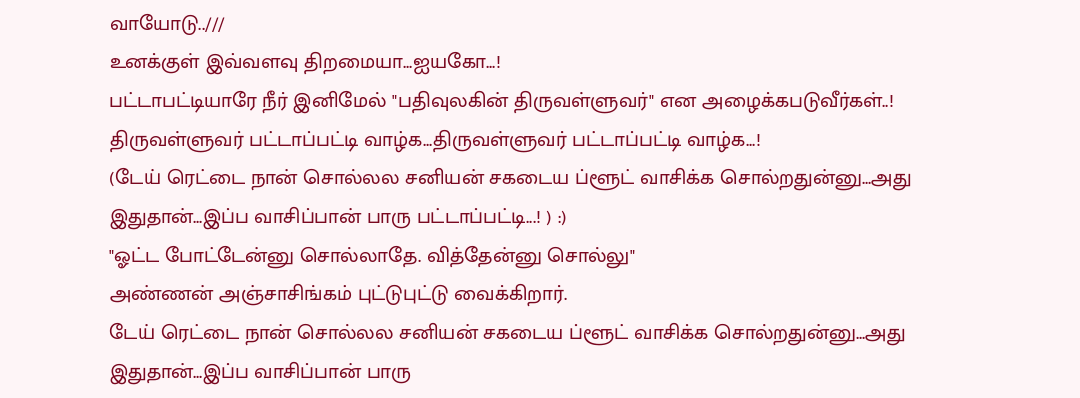வாயோடு..///
உனக்குள் இவ்வளவு திறமையா...ஐயகோ...!
பட்டாபட்டியாரே நீர் இனிமேல் "பதிவுலகின் திருவள்ளுவர்" என அழைக்கபடுவீர்கள்..!
திருவள்ளுவர் பட்டாப்பட்டி வாழ்க...திருவள்ளுவர் பட்டாப்பட்டி வாழ்க...!
(டேய் ரெட்டை நான் சொல்லல சனியன் சகடைய ப்ளூட் வாசிக்க சொல்றதுன்னு...அது இதுதான்...இப்ப வாசிப்பான் பாரு பட்டாப்பட்டி...! ) :)
"ஓட்ட போட்டேன்னு சொல்லாதே. வித்தேன்னு சொல்லு"
அண்ணன் அஞ்சாசிங்கம் புட்டுபுட்டு வைக்கிறார்.
டேய் ரெட்டை நான் சொல்லல சனியன் சகடைய ப்ளூட் வாசிக்க சொல்றதுன்னு...அது இதுதான்...இப்ப வாசிப்பான் பாரு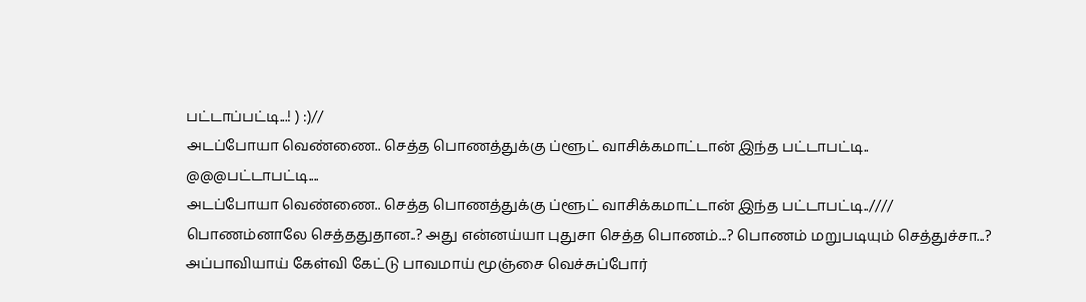பட்டாப்பட்டி...! ) :)//
அடப்போயா வெண்ணை.. செத்த பொணத்துக்கு ப்ளூட் வாசிக்கமாட்டான் இந்த பட்டாபட்டி..
@@@பட்டாபட்டி....
அடப்போயா வெண்ணை.. செத்த பொணத்துக்கு ப்ளூட் வாசிக்கமாட்டான் இந்த பட்டாபட்டி..////
பொணம்னாலே செத்ததுதான..? அது என்னய்யா புதுசா செத்த பொணம்...? பொணம் மறுபடியும் செத்துச்சா...?
அப்பாவியாய் கேள்வி கேட்டு பாவமாய் மூஞ்சை வெச்சுப்போர்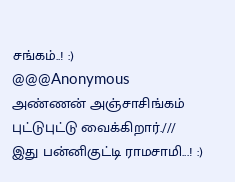சங்கம்..! :)
@@@Anonymous
அண்ணன் அஞ்சாசிங்கம் புட்டுபுட்டு வைக்கிறார்.///
இது பன்னிகுட்டி ராமசாமி...! :)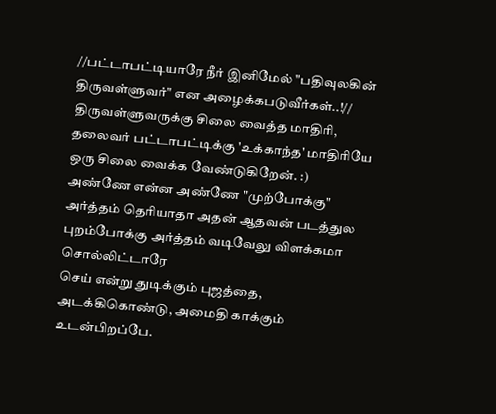//பட்டாபட்டியாரே நீர் இனிமேல் "பதிவுலகின் திருவள்ளுவர்" என அழைக்கபடுவீர்கள்..!//
திருவள்ளுவருக்கு சிலை வைத்த மாதிரி, தலைவர் பட்டாபட்டிக்கு 'உக்காந்த' மாதிரியே ஒரு சிலை வைக்க வேண்டுகிறேன். :)
அண்ணே என்ன அண்ணே "முற்போக்கு" அர்த்தம் தெரியாதா அதன் ஆதவன் படத்துல புறம்போக்கு அர்த்தம் வடிவேலு விளக்கமா சொல்லிட்டாரே
செய் என்று துடிக்கும் புஜத்தை,
அடக்கிகொண்டு, அமைதி காக்கும் உடன்பிறப்பே.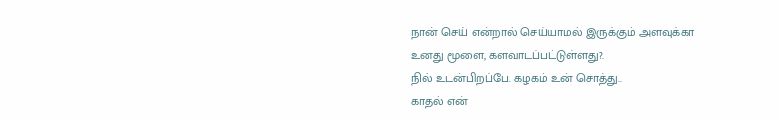நான் செய் என்றால் செய்யாமல் இருக்கும் அளவுக்கா
உனது மூளை, களவாடப்பட்டுள்ளது?.
நில் உடன்பிறப்பே. கழகம் உன் சொத்து..
காதல் என்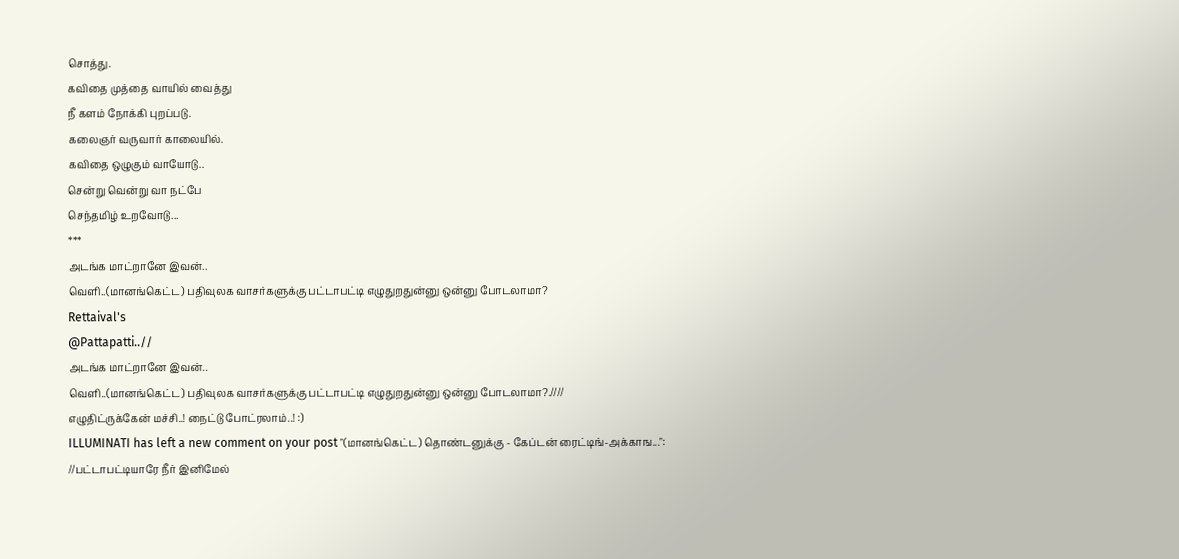சொத்து.
கவிதை முத்தை வாயில் வைத்து
நீ களம் நோக்கி புறப்படு.
கலைஞர் வருவார் காலையில்.
கவிதை ஒழுகும் வாயோடு..
சென்று வென்று வா நட்பே
செந்தமிழ் உறவோடு...
***
அடங்க மாட்றானே இவன்..
வெளி..(மானங்கெட்ட) பதிவுலக வாசர்களுக்கு பட்டாபட்டி எழுதுறதுன்னு ஒன்னு போடலாமா?
Rettaival's
@Pattapatti..//
அடங்க மாட்றானே இவன்..
வெளி..(மானங்கெட்ட) பதிவுலக வாசர்களுக்கு பட்டாபட்டி எழுதுறதுன்னு ஒன்னு போடலாமா?.////
எழுதிட்ருக்கேன் மச்சி..! நைட்டு போட்ரலாம்..! :)
ILLUMINATI has left a new comment on your post "(மானங்கெட்ட) தொண்டனுக்கு - கேப்டன் ரைட்டிங்-அக்காங...":
//பட்டாபட்டியாரே நீர் இனிமேல்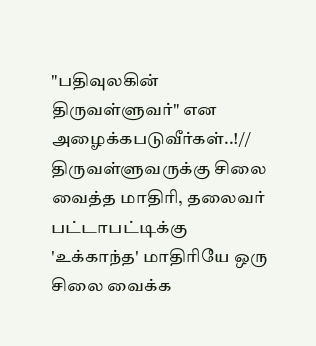"பதிவுலகின் திருவள்ளுவர்" என அழைக்கபடுவீர்கள்..!//
திருவள்ளுவருக்கு சிலை வைத்த மாதிரி, தலைவர் பட்டாபட்டிக்கு 'உக்காந்த' மாதிரியே ஒரு சிலை வைக்க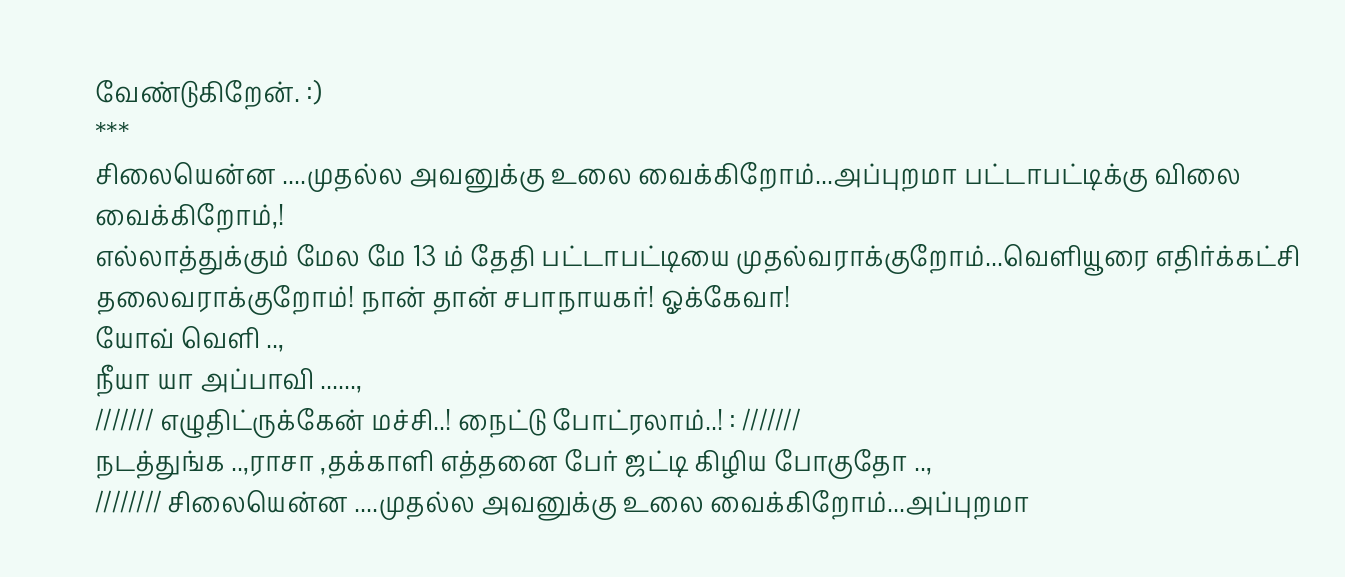வேண்டுகிறேன். :)
***
சிலையென்ன ....முதல்ல அவனுக்கு உலை வைக்கிறோம்...அப்புறமா பட்டாபட்டிக்கு விலை வைக்கிறோம்,!
எல்லாத்துக்கும் மேல மே 13 ம் தேதி பட்டாபட்டியை முதல்வராக்குறோம்...வெளியூரை எதிர்க்கட்சி தலைவராக்குறோம்! நான் தான் சபாநாயகர்! ஓக்கேவா!
யோவ் வெளி ..,
நீயா யா அப்பாவி ......,
/////// எழுதிட்ருக்கேன் மச்சி..! நைட்டு போட்ரலாம்..! : ///////
நடத்துங்க ..,ராசா ,தக்காளி எத்தனை பேர் ஜட்டி கிழிய போகுதோ ..,
//////// சிலையென்ன ....முதல்ல அவனுக்கு உலை வைக்கிறோம்...அப்புறமா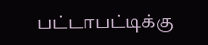பட்டாபட்டிக்கு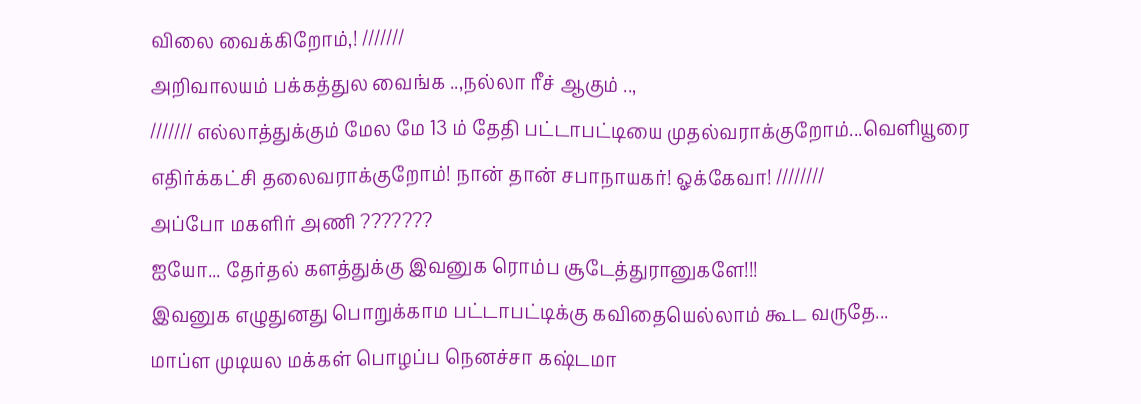விலை வைக்கிறோம்,! ///////
அறிவாலயம் பக்கத்துல வைங்க ..,நல்லா ரீச் ஆகும் ..,
/////// எல்லாத்துக்கும் மேல மே 13 ம் தேதி பட்டாபட்டியை முதல்வராக்குறோம்...வெளியூரை எதிர்க்கட்சி தலைவராக்குறோம்! நான் தான் சபாநாயகர்! ஓக்கேவா! ////////
அப்போ மகளிர் அணி ???????
ஐயோ... தேர்தல் களத்துக்கு இவனுக ரொம்ப சூடேத்துரானுகளே!!!
இவனுக எழுதுனது பொறுக்காம பட்டாபட்டிக்கு கவிதையெல்லாம் கூட வருதே...
மாப்ள முடியல மக்கள் பொழப்ப நெனச்சா கஷ்டமா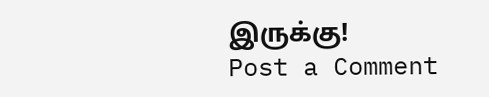இருக்கு!
Post a Comment